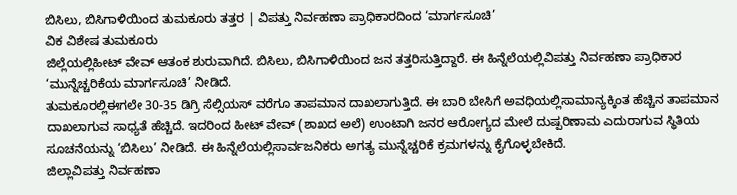ಬಿಸಿಲು, ಬಿಸಿಗಾಳಿಯಿಂದ ತುಮಕೂರು ತತ್ತರ | ವಿಪತ್ತು ನಿರ್ವಹಣಾ ಪ್ರಾಧಿಕಾರದಿಂದ ‘ಮಾರ್ಗಸೂಚಿ’
ವಿಕ ವಿಶೇಷ ತುಮಕೂರು
ಜಿಲ್ಲೆಯಲ್ಲಿಹೀಟ್ ವೇವ್ ಆತಂಕ ಶುರುವಾಗಿದೆ. ಬಿಸಿಲು, ಬಿಸಿಗಾಳಿಯಿಂದ ಜನ ತತ್ತರಿಸುತ್ತಿದ್ದಾರೆ. ಈ ಹಿನ್ನೆಲೆಯಲ್ಲಿವಿಪತ್ತು ನಿರ್ವಹಣಾ ಪ್ರಾಧಿಕಾರ ‘ಮುನ್ನೆಚ್ಚರಿಕೆಯ ಮಾರ್ಗಸೂಚಿ’ ನೀಡಿದೆ.
ತುಮಕೂರಲ್ಲಿಈಗಲೇ 30-35 ಡಿಗ್ರಿ ಸೆಲ್ಸಿಯಸ್ ವರೆಗೂ ತಾಪಮಾನ ದಾಖಲಾಗುತ್ತಿದೆ. ಈ ಬಾರಿ ಬೇಸಿಗೆ ಅವಧಿಯಲ್ಲಿಸಾಮಾನ್ಯಕ್ಕಿಂತ ಹೆಚ್ಚಿನ ತಾಪಮಾನ ದಾಖಲಾಗುವ ಸಾಧ್ಯತೆ ಹೆಚ್ಚಿದೆ. ಇದರಿಂದ ಹೀಟ್ ವೇವ್ (ಶಾಖದ ಅಲೆ) ಉಂಟಾಗಿ ಜನರ ಆರೋಗ್ಯದ ಮೇಲೆ ದುಷ್ಪರಿಣಾಮ ಎದುರಾಗುವ ಸ್ಥಿತಿಯ ಸೂಚನೆಯನ್ನು ‘ಬಿಸಿಲು’ ನೀಡಿದೆ. ಈ ಹಿನ್ನೆಲೆಯಲ್ಲಿಸಾರ್ವಜನಿಕರು ಅಗತ್ಯ ಮುನ್ನೆಚ್ಚರಿಕೆ ಕ್ರಮಗಳನ್ನು ಕೈಗೊಳ್ಳಬೇಕಿದೆ.
ಜಿಲ್ಲಾವಿಪತ್ತು ನಿರ್ವಹಣಾ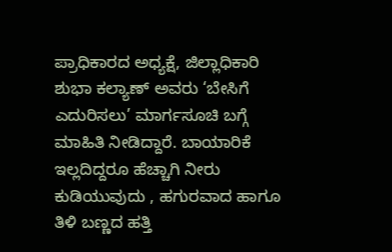ಪ್ರಾಧಿಕಾರದ ಅಧ್ಯಕ್ಷೆ, ಜಿಲ್ಲಾಧಿಕಾರಿ ಶುಭಾ ಕಲ್ಯಾಣ್ ಅವರು ‘ಬೇಸಿಗೆ ಎದುರಿಸಲು’ ಮಾರ್ಗಸೂಚಿ ಬಗ್ಗೆ ಮಾಹಿತಿ ನೀಡಿದ್ದಾರೆ. ಬಾಯಾರಿಕೆ ಇಲ್ಲದಿದ್ದರೂ ಹೆಚ್ಚಾಗಿ ನೀರು ಕುಡಿಯುವುದು , ಹಗುರವಾದ ಹಾಗೂ ತಿಳಿ ಬಣ್ಣದ ಹತ್ತಿ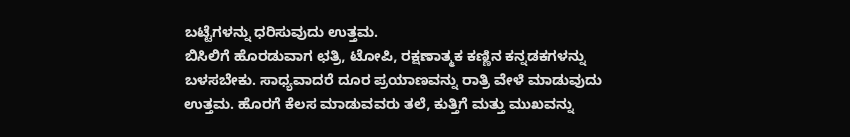ಬಟ್ಟೆಗಳನ್ನು ಧರಿಸುವುದು ಉತ್ತಮ.
ಬಿಸಿಲಿಗೆ ಹೊರಡುವಾಗ ಛತ್ರಿ, ಟೋಪಿ, ರಕ್ಷಣಾತ್ಮಕ ಕಣ್ಣಿನ ಕನ್ನಡಕಗಳನ್ನು ಬಳಸಬೇಕು. ಸಾಧ್ಯವಾದರೆ ದೂರ ಪ್ರಯಾಣವನ್ನು ರಾತ್ರಿ ವೇಳೆ ಮಾಡುವುದು ಉತ್ತಮ. ಹೊರಗೆ ಕೆಲಸ ಮಾಡುವವರು ತಲೆ, ಕುತ್ತಿಗೆ ಮತ್ತು ಮುಖವನ್ನು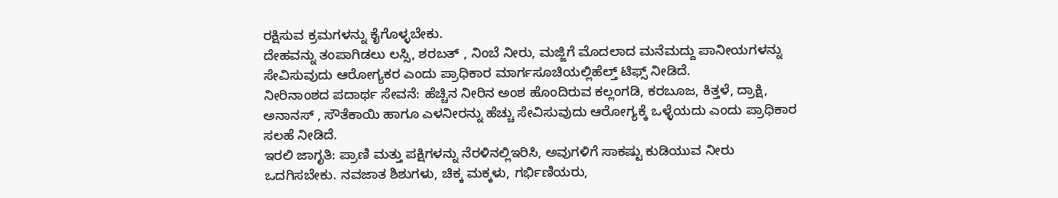ರಕ್ಷಿಸುವ ಕ್ರಮಗಳನ್ನು ಕೈಗೊಳ್ಳಬೇಕು.
ದೇಹವನ್ನು ತಂಪಾಗಿಡಲು ಲಸ್ಸಿ, ಶರಬತ್ , ನಿಂಬೆ ನೀರು, ಮಜ್ಜಿಗೆ ಮೊದಲಾದ ಮನೆಮದ್ದು ಪಾನೀಯಗಳನ್ನು ಸೇವಿಸುವುದು ಆರೋಗ್ಯಕರ ಎಂದು ಪ್ರಾಧಿಕಾರ ಮಾರ್ಗಸೂಚಿಯಲ್ಲಿಹೆಲ್ತ್ ಟಿಫ್ಸ್ ನೀಡಿದೆ.
ನೀರಿನಾಂಶದ ಪದಾರ್ಥ ಸೇವನೆ: ಹೆಚ್ಚಿನ ನೀರಿನ ಅಂಶ ಹೊಂದಿರುವ ಕಲ್ಲಂಗಡಿ, ಕರಬೂಜ, ಕಿತ್ತಳೆ, ದ್ರಾಕ್ಷಿ, ಅನಾನಸ್ , ಸೌತೆಕಾಯಿ ಹಾಗೂ ಎಳನೀರನ್ನು ಹೆಚ್ಚು ಸೇವಿಸುವುದು ಆರೋಗ್ಯಕ್ಕೆ ಒಳ್ಳೆಯದು ಎಂದು ಪ್ರಾಧಿಕಾರ ಸಲಹೆ ನೀಡಿದೆ.
ಇರಲಿ ಜಾಗೃತಿ: ಪ್ರಾಣಿ ಮತ್ತು ಪಕ್ಷಿಗಳನ್ನು ನೆರಳಿನಲ್ಲಿಇರಿಸಿ, ಅವುಗಳಿಗೆ ಸಾಕಷ್ಟು ಕುಡಿಯುವ ನೀರು ಒದಗಿಸಬೇಕು. ನವಜಾತ ಶಿಶುಗಳು, ಚಿಕ್ಕ ಮಕ್ಕಳು, ಗರ್ಭಿಣಿಯರು,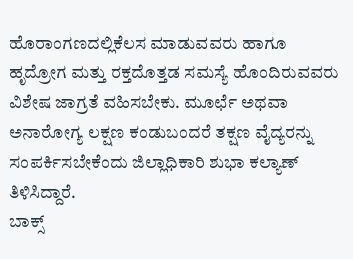ಹೊರಾಂಗಣದಲ್ಲಿಕೆಲಸ ಮಾಡುವವರು ಹಾಗೂ ಹೃದ್ರೋಗ ಮತ್ತು ರಕ್ತದೊತ್ತಡ ಸಮಸ್ಯೆ ಹೊಂದಿರುವವರು ವಿಶೇಷ ಜಾಗ್ರತೆ ವಹಿಸಬೇಕು. ಮೂರ್ಛೆ ಅಥವಾ ಅನಾರೋಗ್ಯ ಲಕ್ಷಣ ಕಂಡುಬಂದರೆ ತಕ್ಷಣ ವೈದ್ಯರನ್ನು ಸಂಪರ್ಕಿಸಬೇಕೆಂದು ಜಿಲ್ಲಾಧಿಕಾರಿ ಶುಭಾ ಕಲ್ಯಾಣ್ ತಿಳಿಸಿದ್ದಾರೆ.
ಬಾಕ್ಸ್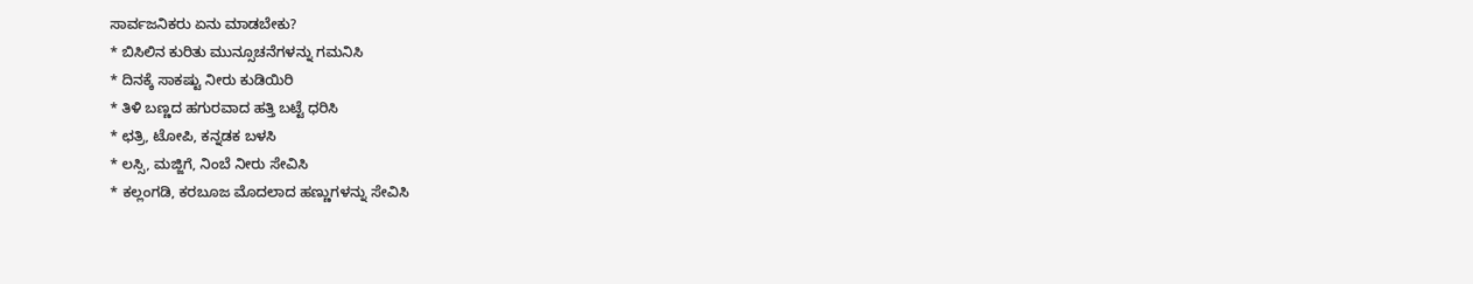ಸಾರ್ವಜನಿಕರು ಏನು ಮಾಡಬೇಕು?
* ಬಿಸಿಲಿನ ಕುರಿತು ಮುನ್ಸೂಚನೆಗಳನ್ನು ಗಮನಿಸಿ
* ದಿನಕ್ಕೆ ಸಾಕಷ್ಟು ನೀರು ಕುಡಿಯಿರಿ
* ತಿಳಿ ಬಣ್ಣದ ಹಗುರವಾದ ಹತ್ತಿ ಬಟ್ಟೆ ಧರಿಸಿ
* ಛತ್ರಿ, ಟೋಪಿ, ಕನ್ನಡಕ ಬಳಸಿ
* ಲಸ್ಸಿ, ಮಜ್ಜಿಗೆ, ನಿಂಬೆ ನೀರು ಸೇವಿಸಿ
* ಕಲ್ಲಂಗಡಿ, ಕರಬೂಜ ಮೊದಲಾದ ಹಣ್ಣುಗಳನ್ನು ಸೇವಿಸಿ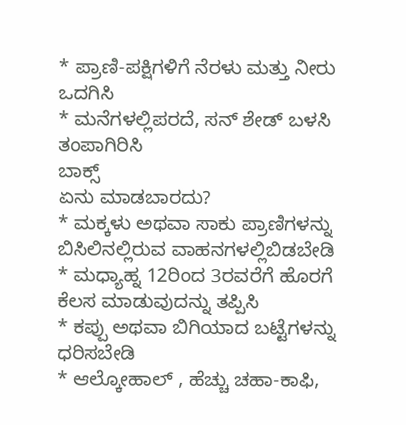* ಪ್ರಾಣಿ-ಪಕ್ಷಿಗಳಿಗೆ ನೆರಳು ಮತ್ತು ನೀರು ಒದಗಿಸಿ
* ಮನೆಗಳಲ್ಲಿಪರದೆ, ಸನ್ ಶೇಡ್ ಬಳಸಿ ತಂಪಾಗಿರಿಸಿ
ಬಾಕ್ಸ್
ಏನು ಮಾಡಬಾರದು?
* ಮಕ್ಕಳು ಅಥವಾ ಸಾಕು ಪ್ರಾಣಿಗಳನ್ನು ಬಿಸಿಲಿನಲ್ಲಿರುವ ವಾಹನಗಳಲ್ಲಿಬಿಡಬೇಡಿ
* ಮಧ್ಯಾಹ್ನ 12ರಿಂದ 3ರವರೆಗೆ ಹೊರಗೆ ಕೆಲಸ ಮಾಡುವುದನ್ನು ತಪ್ಪಿಸಿ
* ಕಪ್ಪು ಅಥವಾ ಬಿಗಿಯಾದ ಬಟ್ಟೆಗಳನ್ನು ಧರಿಸಬೇಡಿ
* ಆಲ್ಕೋಹಾಲ್ , ಹೆಚ್ಚು ಚಹಾ-ಕಾಫಿ,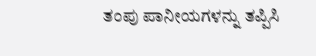ತಂಪು ಪಾನೀಯಗಳನ್ನು ತಪ್ಪಿಸಿ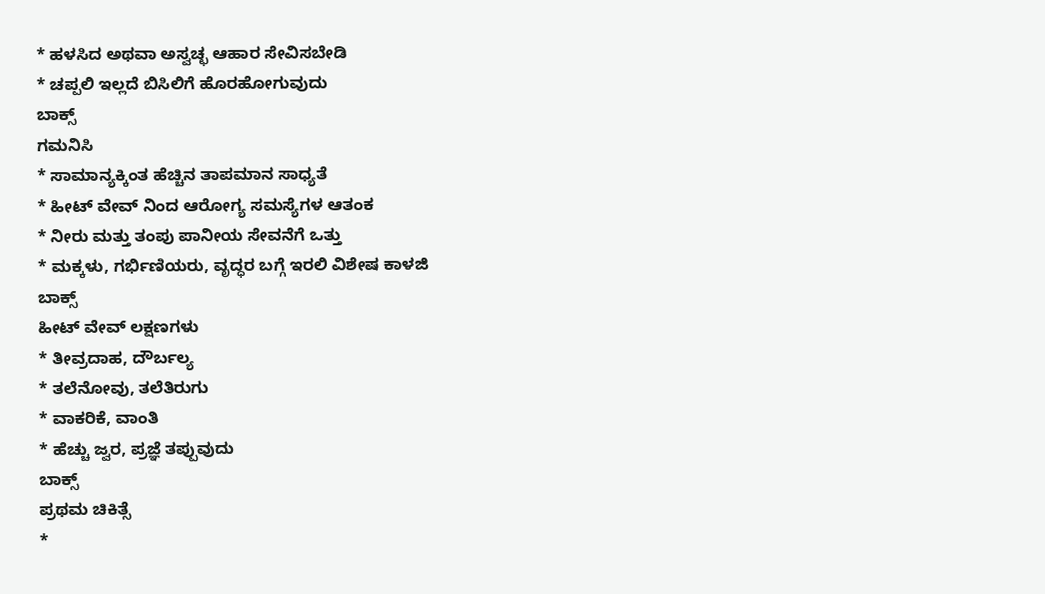* ಹಳಸಿದ ಅಥವಾ ಅಸ್ವಚ್ಛ ಆಹಾರ ಸೇವಿಸಬೇಡಿ
* ಚಪ್ಪಲಿ ಇಲ್ಲದೆ ಬಿಸಿಲಿಗೆ ಹೊರಹೋಗುವುದು
ಬಾಕ್ಸ್
ಗಮನಿಸಿ
* ಸಾಮಾನ್ಯಕ್ಕಿಂತ ಹೆಚ್ಚಿನ ತಾಪಮಾನ ಸಾಧ್ಯತೆ
* ಹೀಟ್ ವೇವ್ ನಿಂದ ಆರೋಗ್ಯ ಸಮಸ್ಯೆಗಳ ಆತಂಕ
* ನೀರು ಮತ್ತು ತಂಪು ಪಾನೀಯ ಸೇವನೆಗೆ ಒತ್ತು
* ಮಕ್ಕಳು, ಗರ್ಭಿಣಿಯರು, ವೃದ್ಧರ ಬಗ್ಗೆ ಇರಲಿ ವಿಶೇಷ ಕಾಳಜಿ
ಬಾಕ್ಸ್
ಹೀಟ್ ವೇವ್ ಲಕ್ಷಣಗಳು
* ತೀವ್ರದಾಹ, ದೌರ್ಬಲ್ಯ
* ತಲೆನೋವು, ತಲೆತಿರುಗು
* ವಾಕರಿಕೆ, ವಾಂತಿ
* ಹೆಚ್ಚು ಜ್ವರ, ಪ್ರಜ್ಞೆ ತಪ್ಪುವುದು
ಬಾಕ್ಸ್
ಪ್ರಥಮ ಚಿಕಿತ್ಸೆ
*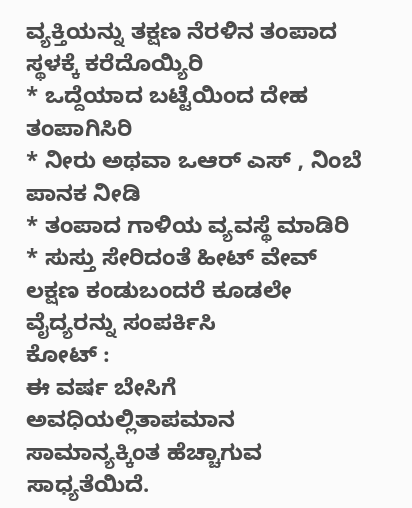ವ್ಯಕ್ತಿಯನ್ನು ತಕ್ಷಣ ನೆರಳಿನ ತಂಪಾದ ಸ್ಥಳಕ್ಕೆ ಕರೆದೊಯ್ಯಿರಿ
* ಒದ್ದೆಯಾದ ಬಟ್ಟೆಯಿಂದ ದೇಹ ತಂಪಾಗಿಸಿರಿ
* ನೀರು ಅಥವಾ ಒಆರ್ ಎಸ್ , ನಿಂಬೆ ಪಾನಕ ನೀಡಿ
* ತಂಪಾದ ಗಾಳಿಯ ವ್ಯವಸ್ಥೆ ಮಾಡಿರಿ
* ಸುಸ್ತು ಸೇರಿದಂತೆ ಹೀಟ್ ವೇವ್ ಲಕ್ಷಣ ಕಂಡುಬಂದರೆ ಕೂಡಲೇ ವೈದ್ಯರನ್ನು ಸಂಪರ್ಕಿಸಿ
ಕೋಟ್ :
ಈ ವರ್ಷ ಬೇಸಿಗೆ ಅವಧಿಯಲ್ಲಿತಾಪಮಾನ ಸಾಮಾನ್ಯಕ್ಕಿಂತ ಹೆಚ್ಚಾಗುವ ಸಾಧ್ಯತೆಯಿದೆ.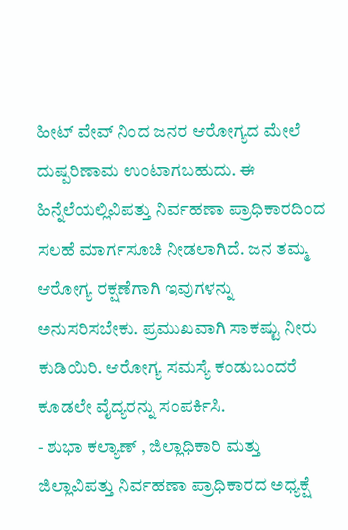ಹೀಟ್ ವೇವ್ ನಿಂದ ಜನರ ಆರೋಗ್ಯದ ಮೇಲೆ ದುಷ್ಪರಿಣಾಮ ಉಂಟಾಗಬಹುದು. ಈ ಹಿನ್ನೆಲೆಯಲ್ಲಿವಿಪತ್ತು ನಿರ್ವಹಣಾ ಪ್ರಾಧಿಕಾರದಿಂದ ಸಲಹೆ ಮಾರ್ಗಸೂಚಿ ನೀಡಲಾಗಿದೆ. ಜನ ತಮ್ಮ ಆರೋಗ್ಯ ರಕ್ಷಣೆಗಾಗಿ ಇವುಗಳನ್ನು ಅನುಸರಿಸಬೇಕು. ಪ್ರಮುಖವಾಗಿ ಸಾಕಷ್ಟು ನೀರು ಕುಡಿಯಿರಿ. ಆರೋಗ್ಯ ಸಮಸ್ಯೆ ಕಂಡುಬಂದರೆ ಕೂಡಲೇ ವೈದ್ಯರನ್ನು ಸಂಪರ್ಕಿಸಿ.
- ಶುಭಾ ಕಲ್ಯಾಣ್ , ಜಿಲ್ಲಾಧಿಕಾರಿ ಮತ್ತು ಜಿಲ್ಲಾವಿಪತ್ತು ನಿರ್ವಹಣಾ ಪ್ರಾಧಿಕಾರದ ಅಧ್ಯಕ್ಷೆ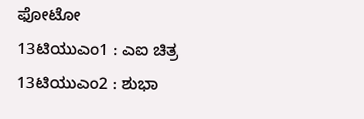ಫೋಟೋ
13ಟಿಯುಎಂ1 : ಎಐ ಚಿತ್ರ
13ಟಿಯುಎಂ2 : ಶುಭಾ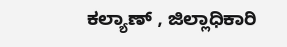ಕಲ್ಯಾಣ್ , ಜಿಲ್ಲಾಧಿಕಾರಿ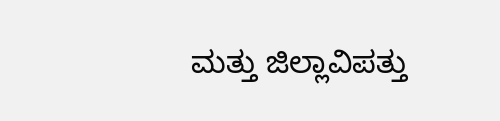ಮತ್ತು ಜಿಲ್ಲಾವಿಪತ್ತು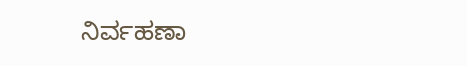ನಿರ್ವಹಣಾ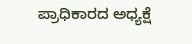ಪ್ರಾಧಿಕಾರದ ಅಧ್ಯಕ್ಷೆ